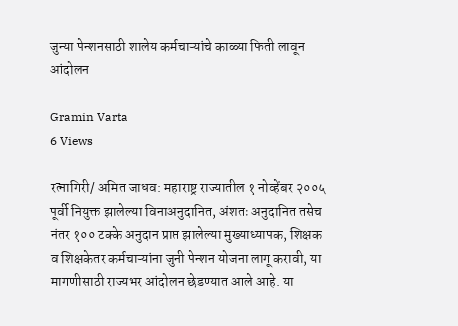जुन्या पेन्शनसाठी शालेय कर्मचाऱ्यांचे काळ्या फिती लावून आंदोलन

Gramin Varta
6 Views

रत्नागिरी/ अमित जाधव: महाराष्ट्र राज्यातील १ नोव्हेंबर २००५ पूर्वी नियुक्त झालेल्या विनाअनुदानित, अंशतः अनुदानित तसेच नंतर १०० टक्के अनुदान प्राप्त झालेल्या मुख्याध्यापक, शिक्षक व शिक्षकेतर कर्मचाऱ्यांना जुनी पेन्शन योजना लागू करावी, या मागणीसाठी राज्यभर आंदोलन छेडण्यात आले आहे. या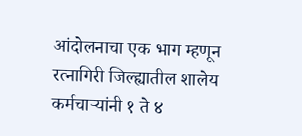आंदोलनाचा एक भाग म्हणून रत्नागिरी जिल्ह्यातील शालेय कर्मचाऱ्यांनी १ ते ४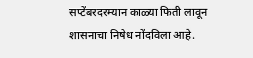सप्टेंबरदरम्यान काळ्या फिती लावून शासनाचा निषेध नोंदविला आहे.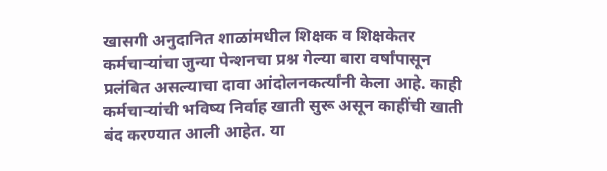खासगी अनुदानित शाळांमधील शिक्षक व शिक्षकेतर कर्मचाऱ्यांचा जुन्या पेन्शनचा प्रश्न गेल्या बारा वर्षांपासून प्रलंबित असल्याचा दावा आंदोलनकर्त्यांनी केला आहे. काही कर्मचाऱ्यांची भविष्य निर्वाह खाती सुरू असून काहींची खाती बंद करण्यात आली आहेत. या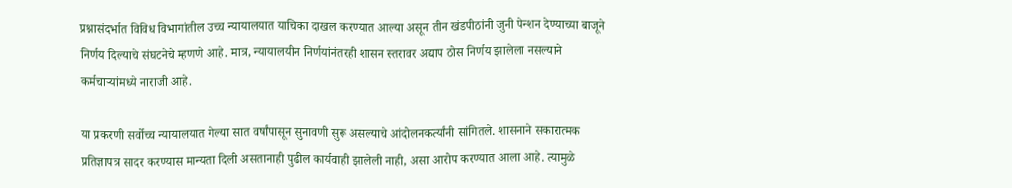प्रश्नासंदर्भात विविध विभागांतील उच्च न्यायालयात याचिका दाखल करण्यात आल्या असून तीन खंडपीठांनी जुनी पेन्शन देण्याच्या बाजूने निर्णय दिल्याचे संघटनेचे म्हणणे आहे. मात्र, न्यायालयीन निर्णयांनंतरही शासन स्तरावर अद्याप ठोस निर्णय झालेला नसल्याने कर्मचाऱ्यांमध्ये नाराजी आहे.

या प्रकरणी सर्वोच्च न्यायालयात गेल्या सात वर्षांपासून सुनावणी सुरू असल्याचे आंदोलनकर्त्यांनी सांगितले. शासनाने सकारात्मक प्रतिज्ञापत्र सादर करण्यास मान्यता दिली असतानाही पुढील कार्यवाही झालेली नाही, असा आरोप करण्यात आला आहे. त्यामुळे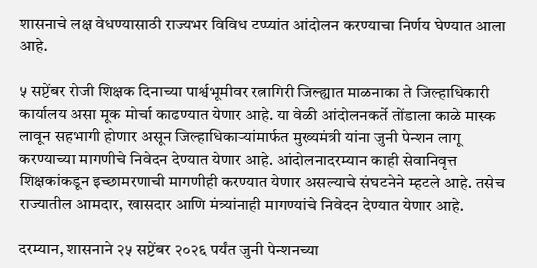शासनाचे लक्ष वेधण्यासाठी राज्यभर विविध टप्प्यांत आंदोलन करण्याचा निर्णय घेण्यात आला आहे.

५ सप्टेंबर रोजी शिक्षक दिनाच्या पार्श्वभूमीवर रत्नागिरी जिल्ह्यात माळनाका ते जिल्हाधिकारी कार्यालय असा मूक मोर्चा काढण्यात येणार आहे. या वेळी आंदोलनकर्ते तोंडाला काळे मास्क लावून सहभागी होणार असून जिल्हाधिकाऱ्यांमार्फत मुख्यमंत्री यांना जुनी पेन्शन लागू करण्याच्या मागणीचे निवेदन देण्यात येणार आहे. आंदोलनादरम्यान काही सेवानिवृत्त शिक्षकांकडून इच्छामरणाची मागणीही करण्यात येणार असल्याचे संघटनेने म्हटले आहे. तसेच राज्यातील आमदार, खासदार आणि मंत्र्यांनाही मागण्यांचे निवेदन देण्यात येणार आहे.

दरम्यान, शासनाने २५ सप्टेंबर २०२६ पर्यंत जुनी पेन्शनच्या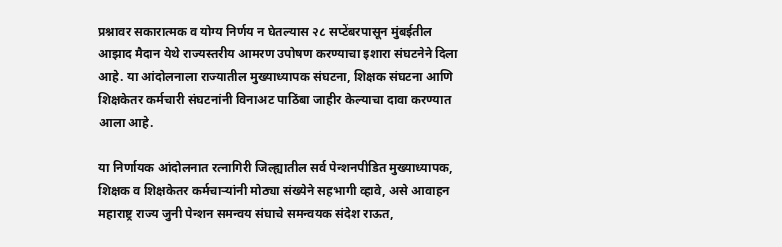प्रश्नावर सकारात्मक व योग्य निर्णय न घेतल्यास २८ सप्टेंबरपासून मुंबईतील आझाद मैदान येथे राज्यस्तरीय आमरण उपोषण करण्याचा इशारा संघटनेने दिला आहे. या आंदोलनाला राज्यातील मुख्याध्यापक संघटना, शिक्षक संघटना आणि शिक्षकेतर कर्मचारी संघटनांनी विनाअट पाठिंबा जाहीर केल्याचा दावा करण्यात आला आहे.

या निर्णायक आंदोलनात रत्नागिरी जिल्ह्यातील सर्व पेन्शनपीडित मुख्याध्यापक, शिक्षक व शिक्षकेतर कर्मचाऱ्यांनी मोठ्या संख्येने सहभागी व्हावे, असे आवाहन महाराष्ट्र राज्य जुनी पेन्शन समन्वय संघाचे समन्वयक संदेश राऊत,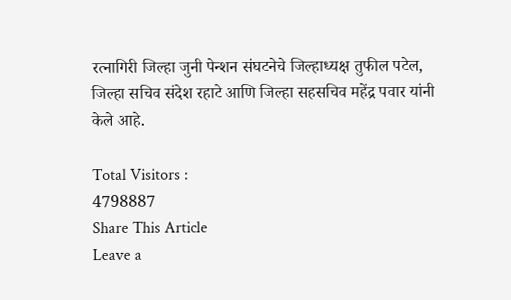रत्नागिरी जिल्हा जुनी पेन्शन संघटनेचे जिल्हाध्यक्ष तुफील पटेल, जिल्हा सचिव संदेश रहाटे आणि जिल्हा सहसचिव महेंद्र पवार यांनी केले आहे.

Total Visitors :
4798887
Share This Article
Leave a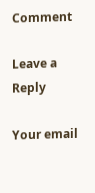Comment

Leave a Reply

Your email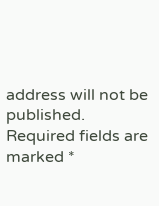address will not be published. Required fields are marked *